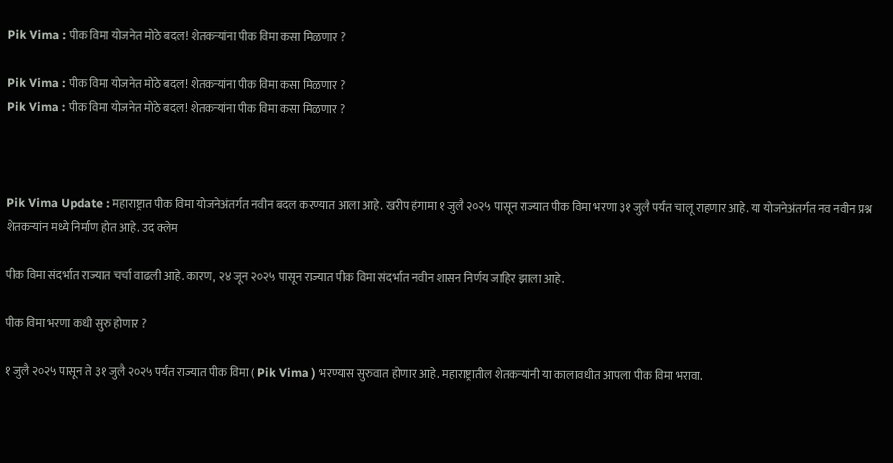Pik Vima : पीक विमा योजनेत मोठे बदल! शेतकऱ्यांना पीक विमा कसा मिळणार ?

Pik Vima : पीक विमा योजनेत मोठे बदल! शेतकऱ्यांना पीक विमा कसा मिळणार ?
Pik Vima : पीक विमा योजनेत मोठे बदल! शेतकऱ्यांना पीक विमा कसा मिळणार ?



Pik Vima Update : महाराष्ट्रात पीक विमा योजनेअंतर्गत नवीन बदल करण्यात आला आहे. खरीप हंगामा १ जुलै २०२५ पासून राज्यात पीक विमा भरणा ३१ जुलै पर्यंत चालू राहणार आहे. या योजनेअंतर्गत नव नवीन प्रश्न शेतकऱ्यांन मध्ये निर्माण होत आहे. उद क्लेम

पीक विमा संदर्भात राज्यात चर्चा वाढली आहे. कारण, २४ जून २०२५ पासून राज्यात पीक विमा संदर्भात नवीन शासन निर्णय जाहिर झाला आहे.

पीक विमा भरणा कधी सुरु होणार ?

१ जुलै २०२५ पासून ते ३१ जुलै २०२५ पर्यंत राज्यात पीक विमा ( Pik Vima ) भरण्यास सुरुवात होणार आहे. महाराष्ट्रातील शेतकऱ्यांनी या कालावधीत आपला पीक विमा भरावा.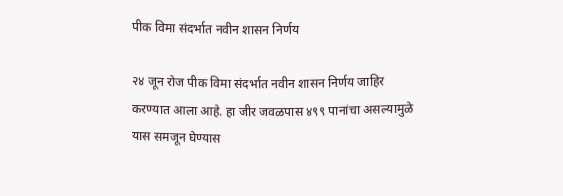पीक व‍िमा संदर्भात नवीन शासन निर्णय

२४ जून रोज पीक‍ विमा संदर्भात नवीन शासन निर्णय जाहिर करण्यात आला आहे. हा जीर जवळपास ४९९ पानांचा असल्यामुळे यास समजून घेण्यास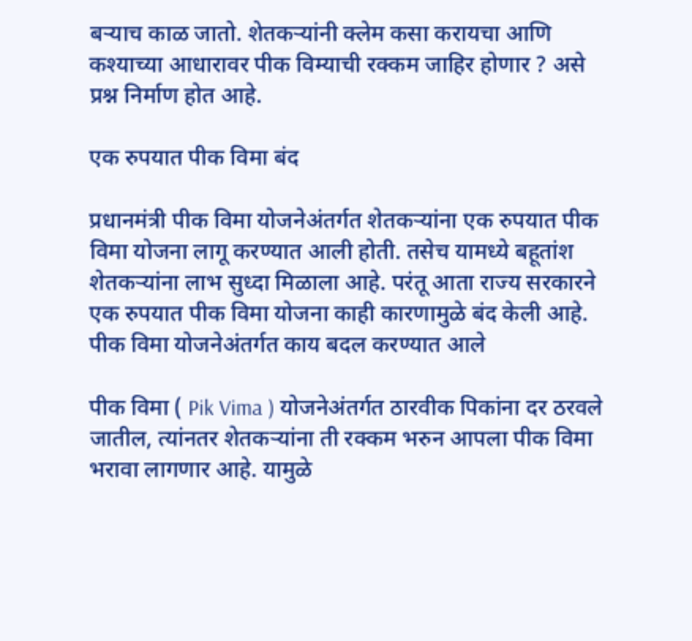बऱ्याच काळ जातो. शेतकऱ्यांनी क्लेम कसा करायचा आणि कश्याच्या आधारावर पीक विम्याची रक्कम जाहिर होणार ? असे प्रश्न निर्माण होत आहे.

एक रुपयात पीक विमा बंद

प्रधानमंत्री पीक विमा योजनेअंतर्गत शेतकऱ्यांना एक रुपयात पीक विमा योजना लागू करण्यात आली होती. तसेच यामध्ये बहूतांश शेतकऱ्यांना लाभ सुध्दा मिळाला आहे. परंतू आता राज्य सरकारने एक रुपयात पीक विमा योजना काही कारणामुळे बंद केली आहे.
पीक विमा योजनेअंतर्गत काय बदल करण्यात आले

पीक विमा ( Pik Vima ) योजनेअंतर्गत ठारवीक पिकांना दर ठरवले जातील, त्यांनतर शेतकऱ्यांना ती रक्कम भरुन आपला पीक‍ विमा भरावा लागणार आहे. यामुळे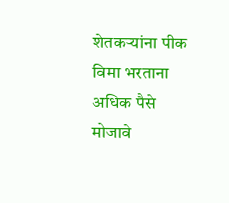शेतकऱ्यांना पीक विमा भरताना अधिक पैसे मोजावे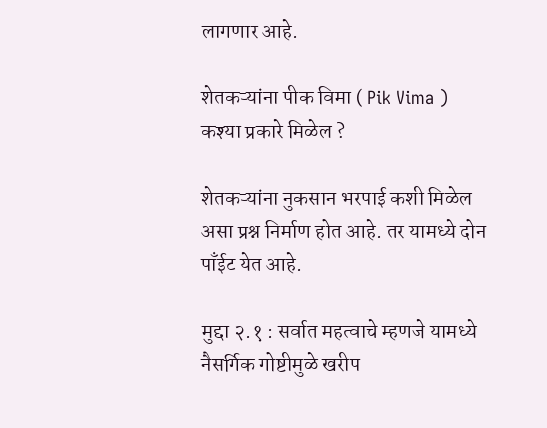लागणार आहे.

शेतकऱ्यांना पीक विमा ( Pik Vima ) कश्या प्रकारे मिळेल ?

शेतकऱ्यांना नुकसान‍ भरपाई कशी मिळेल असा प्रश्न निर्माण होत आहे. तर यामध्ये दोन पाँईट येत आहे.

मुद्दा २.१ : सर्वात महत्वाचे म्हणजे यामध्ये नैसर्गिक गोष्टीमुळे खरीप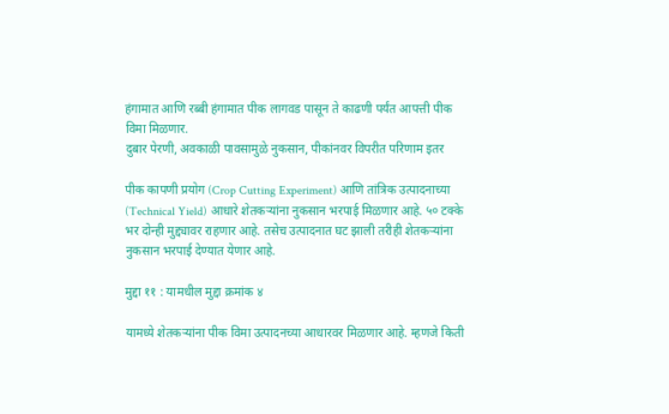हंगामात आणि रब्बी हंगामात पीक लागवड पासून ते काढणी पर्यंत आपत्ती पीक विमा मिळणार.
दुबार पेरणी, अवकाळी पावसामुळे नुकसान, पीकांनवर विपरीत परिणाम इतर

पीक कापणी प्रयोग (Crop Cutting Experiment) आणि तांत्रिक उत्पादनाच्या (Technical Yield) आधारे शेतकऱ्यांना नुकसान भरपाई मिळणार आहे. ५० टक्के भर दोन्ही मुद्द्यावर राहणार आहे. तसेच उत्पादनात घट झाली तरीही शेतकऱ्यांना नुकसान भरपाई देण्यात येणार आहे.

मुद्दा ११ : यामधील मुद्दा क्रमांक ४

यामध्ये शेतकऱ्यांना पीक विमा उत्पादनच्या आधारवर मिळणार आहे. म्हणजे किती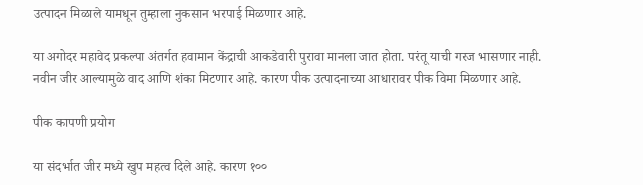उत्पादन मिळाले यामधून तुम्हाला नुकसान भरपाई मिळणार आहे.

या अगोदर महावेद प्रकल्पा अंतर्गत हवामान केंद्राची आकडेवारी पुरावा मानला जात होता. परंतू याची गरज भासणार नाही. नवीन जीर आल्यामुळे वाद आणि शंका मिटणार आहे. कारण पीक उत्पादनाच्या आधारावर पीक विमा मिळणार आहे.

पीक कापणी प्रयोग

या संदर्भात जीर मध्ये खुप महत्व‍ दिले आहे. कारण १००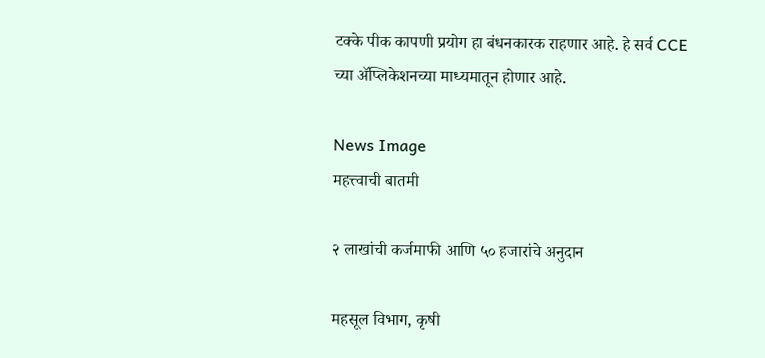टक्के पीक कापणी प्रयोग हा बंधनकारक राहणार आहे. हे सर्व CCE च्या ॲप्लिकेशनच्या माध्यमातून होणार आहे.

News Image
महत्त्वाची बातमी

२ लाखांची कर्जमाफी आणि ५० हजारांचे अनुदान

महसूल विभाग, कृषी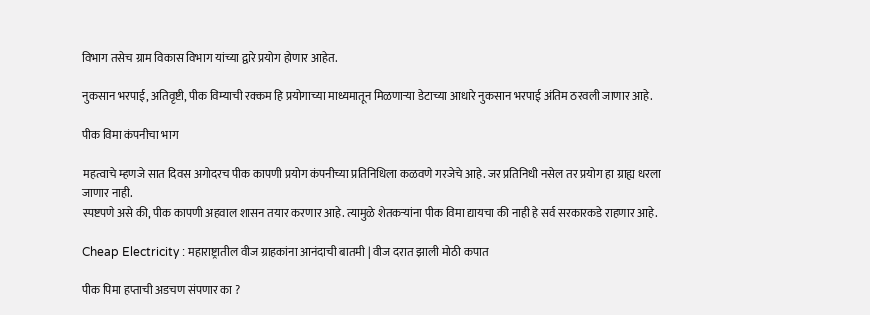विभाग तसेच ग्राम विकास विभाग यांच्या द्वारे प्रयोग होणार आहेत.

नुकसान भरपाई, अतिवृष्टी, पीक विम्याची रक्कम हि प्रयोगाच्या माध्यमातून मिळणाऱ्या डेटाच्या आधारे नुकसान भरपाई अंतिम ठरवली जाणार आहे.

पीक विमा कंपनीचा भाग

महत्वाचे म्हणजे सात दिवस अगोदरच पीक कापणी प्रयोग कंपनीच्या प्रतिनिध‍िला कळवणे गरजेचे आहे. जर प्रतिनिधी नसेल तर प्रयोग हा ग्राह्य धरला जाणार नाही.
स्पष्टपणे असे की, पीक कापणी अहवाल शासन तयार करणार आहे. त्यामुळे शेतकऱ्यांना पीक विमा द्यायचा की नाही हे सर्व सरकारकडे राहणार आहे.

Cheap Electricity : महाराष्ट्रातील वीज ग्राहकांना आनंदाची बातमी | वीज दरात झाली मोठी कपात

पीक पिमा हप्ताची अडचण संपणार का ?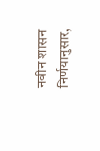नवीन शासन निर्णयानुसार,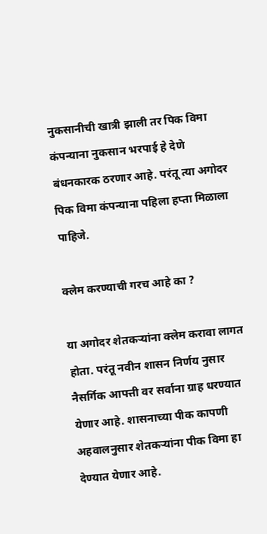नुकसानीची खात्री झाली तर पिक विमा कंपन्याना नुकसान भरपाई हे देणे बंधनकारक ठरणार आहे. परंतू त्या अगोदर पिक व‍िमा कंपन्याना पहिला हप्ता मिळाला पाहिजे.

क्लेम करण्याची गरच आहे का ?

या अगोदर शेतकऱ्यांना क्लेम करावा लागत होता. परंतू नवीन शासन निर्णय नुसार नैसर्गिक आपत्ती वर सर्वाना ग्राह धरण्यात येणार आहे. शासनाच्या पीक कापणी अहवालनुसार शेतकऱ्यांना पीक विमा हा देण्यात येणार आहे.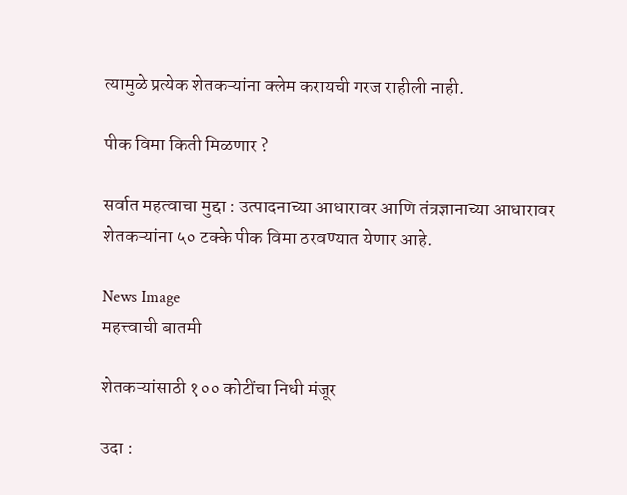त्यामुळे प्रत्येक शेतकऱ्यांना क्लेम करायची गरज राहीली नाही.

पीक विमा किती मिळणार ?

सर्वात महत्वाचा मुद्दा : उत्पादनाच्या आधारावर आणि तंत्रज्ञानाच्या आधारावर शेतकऱ्यांना ५० टक्के पीक विमा ठरवण्यात येणार आहे.

News Image
महत्त्वाची बातमी

शेतकऱ्यांसाठी १०० कोटींचा निधी मंजूर

उदा :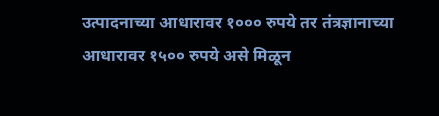उत्पादनाच्या आधारावर १००० रुपये तर तंत्रज्ञानाच्या आधारावर १५०० रुपये असे मिळून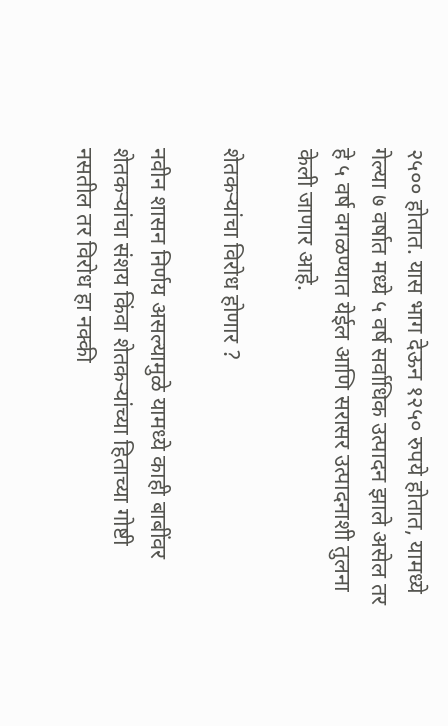२५०० होतात. यास भाग देऊन १२५० रुपये होतात, यामध्ये गेल्या ७ वर्षात मध्ये ५ वर्ष सर्वाधिक उत्पादन झाले असेल तर हे ५ वर्ष वगळण्यात येईल आणि सरासर उत्पादनाशी तुलना केली जाणार आहे.

शेतकऱ्यांचा विरोध होणार ?

नवीन शासन निर्णय असल्यामुळे यामध्ये काही बाबींवर शेतकऱ्यांचा संशय किंवा शेतकऱ्यांच्या हिताच्या गोष्टी नसतील तर विरोध हा नक्की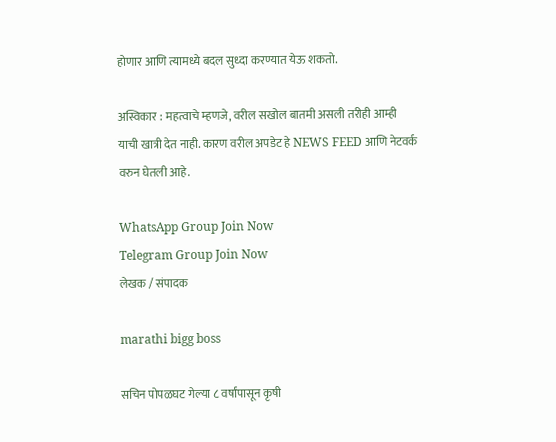होणार आणि त्यामध्ये बदल सुध्दा करण्यात येऊ शकतो.

अस्विकार : महत्वाचे म्हणजे, वरील सखोल बातमी असली तरीही आम्ही याची खात्री देत नाही. कारण वरील अपडेट हे NEWS FEED आणि नेटवर्क वरुन घेतली आहे.

WhatsApp Group Join Now
Telegram Group Join Now
लेखक / संपादक

marathi bigg boss

सचिन पोपळघट गेल्या ८ वर्षांपासून कृषी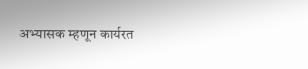अभ्यासक म्हणून कार्यरत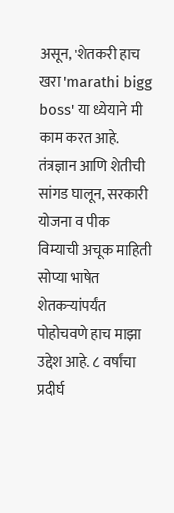असून, 'शेतकरी हाच खरा 'marathi bigg boss' या ध्येयाने मी काम करत आहे. तंत्रज्ञान आणि शेतीची सांगड घालून, सरकारी योजना व पीक विम्याची अचूक माहिती सोप्या भाषेत शेतकऱ्यांपर्यंत पोहोचवणे हाच माझा उद्देश आहे. ८ वर्षांचा प्रदीर्घ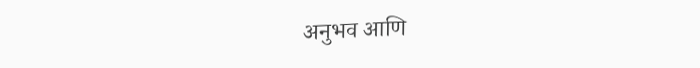अनुभव आणि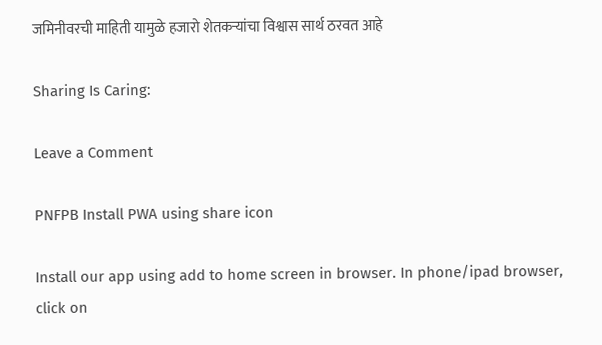जमिनीवरची माहिती यामुळे हजारो शेतकऱ्यांचा विश्वास सार्थ ठरवत आहे

Sharing Is Caring:

Leave a Comment

PNFPB Install PWA using share icon

Install our app using add to home screen in browser. In phone/ipad browser, click on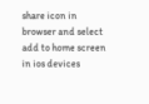share icon in browser and select add to home screen in ios devices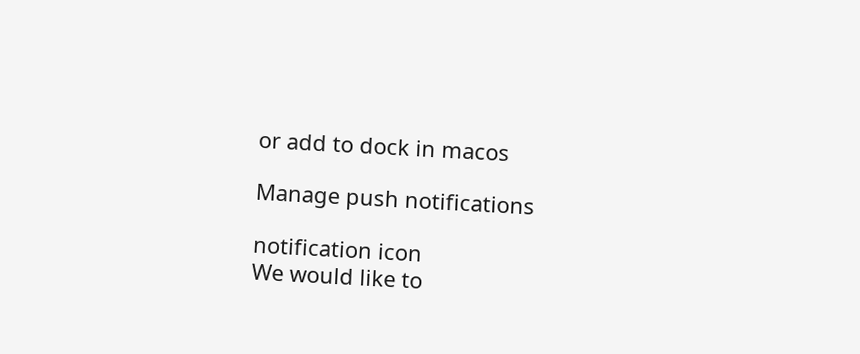or add to dock in macos

Manage push notifications

notification icon
We would like to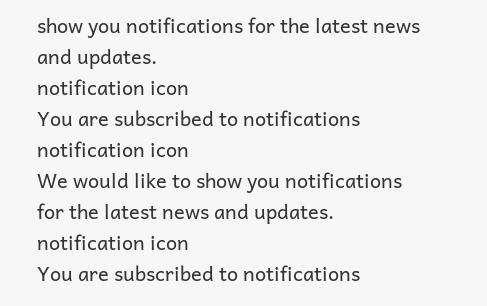show you notifications for the latest news and updates.
notification icon
You are subscribed to notifications
notification icon
We would like to show you notifications for the latest news and updates.
notification icon
You are subscribed to notifications